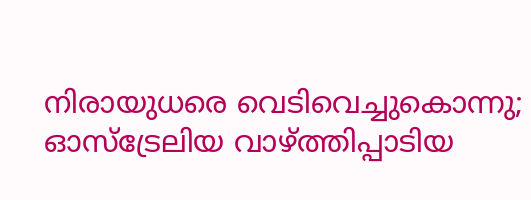നിരായുധരെ വെടിവെച്ചുകൊന്നു; ഓസ്‌ട്രേലിയ വാഴ്ത്തിപ്പാടിയ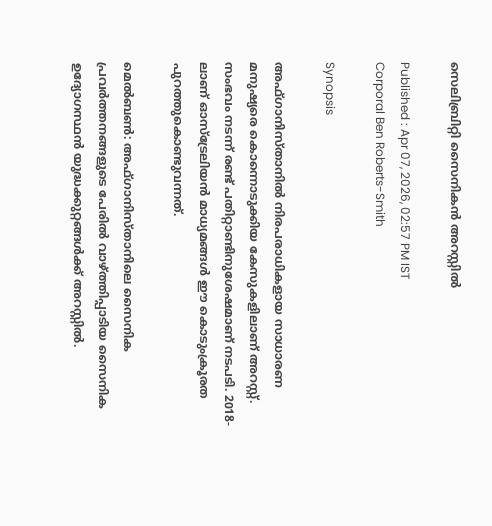സെലിബ്രിറ്റി സൈനികന്‍ അറസ്റ്റില്‍

Published : Apr 07, 2026, 02:57 PM IST
Corporal Ben Roberts-Smith

Synopsis

അഫ്ഗാനിസ്താനില്‍ നിരപരാധികളായ സാധാരണ മനുഷ്യരെ കൊന്നൊടുക്കിയ കേസുകളിലാണ് അറസ്റ്റ്. സംഭവം നടന്ന് രണ്ട് പതിറ്റാണ്ടിനുശേഷമാണ് നടപടി. 2018-ലാണ് ഓസ്‌ട്രേലിയന്‍ മാധ്യമങ്ങള്‍ ഈ കൊടുംക്രൂരത പുറത്തുകൊണ്ടുവന്നത്.

മെല്‍ബണ്‍: അഫ്ഗാനിസ്താനിലെ സൈനിക പ്രവര്‍ത്തനങ്ങളുടെ പേരില്‍ വാഴ്ത്തിപ്പാടിയ സൈനിക ഉദ്യോഗസ്ഥന്‍ യുദ്ധക്കുറ്റങ്ങള്‍ക്ക് അറസ്റ്റില്‍.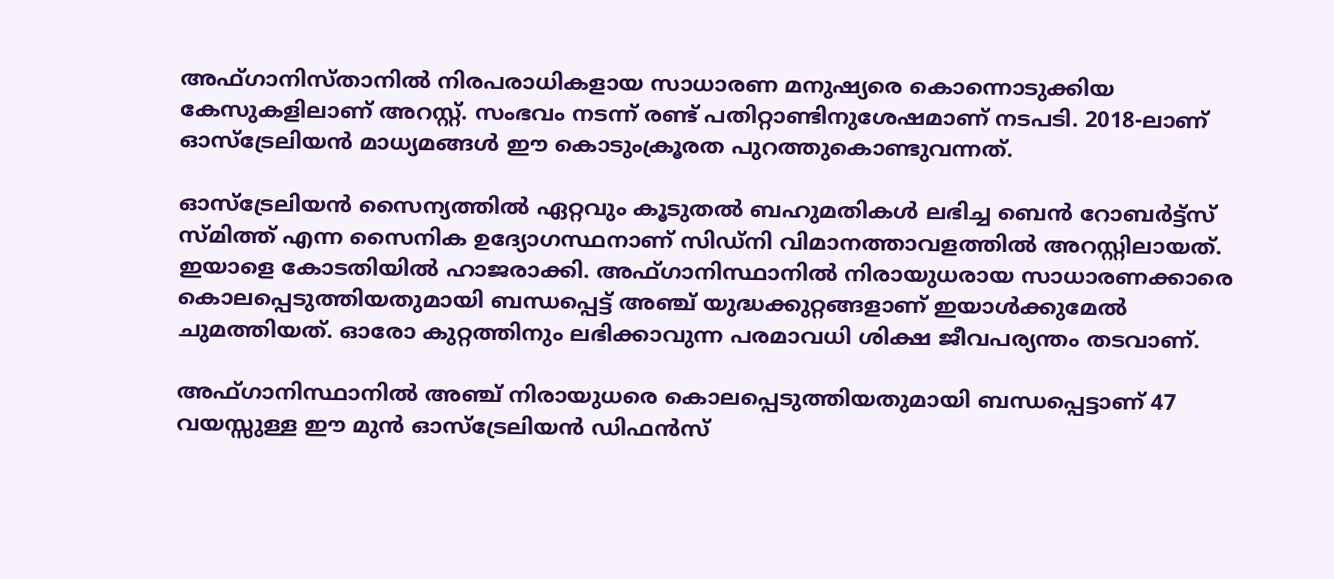അഫ്ഗാനിസ്താനില്‍ നിരപരാധികളായ സാധാരണ മനുഷ്യരെ കൊന്നൊടുക്കിയ കേസുകളിലാണ് അറസ്റ്റ്. സംഭവം നടന്ന് രണ്ട് പതിറ്റാണ്ടിനുശേഷമാണ് നടപടി. 2018-ലാണ് ഓസ്‌ട്രേലിയന്‍ മാധ്യമങ്ങള്‍ ഈ കൊടുംക്രൂരത പുറത്തുകൊണ്ടുവന്നത്.

ഓസ്ട്രേലിയന്‍ സൈന്യത്തില്‍ ഏറ്റവും കൂടുതല്‍ ബഹുമതികള്‍ ലഭിച്ച ബെന്‍ റോബര്‍ട്ട്‌സ് സ്മിത്ത് എന്ന സൈനിക ഉദ്യോഗസ്ഥനാണ് സിഡ്നി വിമാനത്താവളത്തില്‍ അറസ്റ്റിലായത്. ഇയാളെ കോടതിയില്‍ ഹാജരാക്കി. അഫ്ഗാനിസ്ഥാനില്‍ നിരായുധരായ സാധാരണക്കാരെ കൊലപ്പെടുത്തിയതുമായി ബന്ധപ്പെട്ട് അഞ്ച് യുദ്ധക്കുറ്റങ്ങളാണ് ഇയാള്‍ക്കുമേല്‍ ചുമത്തിയത്. ഓരോ കുറ്റത്തിനും ലഭിക്കാവുന്ന പരമാവധി ശിക്ഷ ജീവപര്യന്തം തടവാണ്.

അഫ്ഗാനിസ്ഥാനില്‍ അഞ്ച് നിരായുധരെ കൊലപ്പെടുത്തിയതുമായി ബന്ധപ്പെട്ടാണ് 47 വയസ്സുള്ള ഈ മുന്‍ ഓസ്ട്രേലിയന്‍ ഡിഫന്‍സ്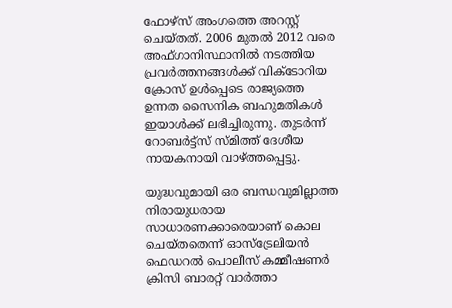ഫോഴ്‌സ് അംഗത്തെ അറസ്റ്റ് ചെയ്തത്. 2006 മുതല്‍ 2012 വരെ അഫ്ഗാനിസ്ഥാനില്‍ നടത്തിയ പ്രവര്‍ത്തനങ്ങള്‍ക്ക് വിക്ടോറിയ ക്രോസ് ഉള്‍പ്പെടെ രാജ്യത്തെ ഉന്നത സൈനിക ബഹുമതികള്‍ ഇയാള്‍ക്ക് ലഭിച്ചിരുന്നു. തുടര്‍ന്ന് റോബര്‍ട്ട്‌സ് സ്മിത്ത് ദേശീയ നായകനായി വാഴ്ത്തപ്പെട്ടു.

യുദ്ധവുമായി ഒര ബന്ധവുമില്ലാത്ത നിരായുധരായ സാധാരണക്കാരെയാണ് കൊല ചെയ്തതെന്ന് ഓസ്‌ട്രേലിയന്‍ ഫെഡറല്‍ പൊലീസ് കമ്മീഷണര്‍ ക്രിസി ബാരറ്റ് വാര്‍ത്താ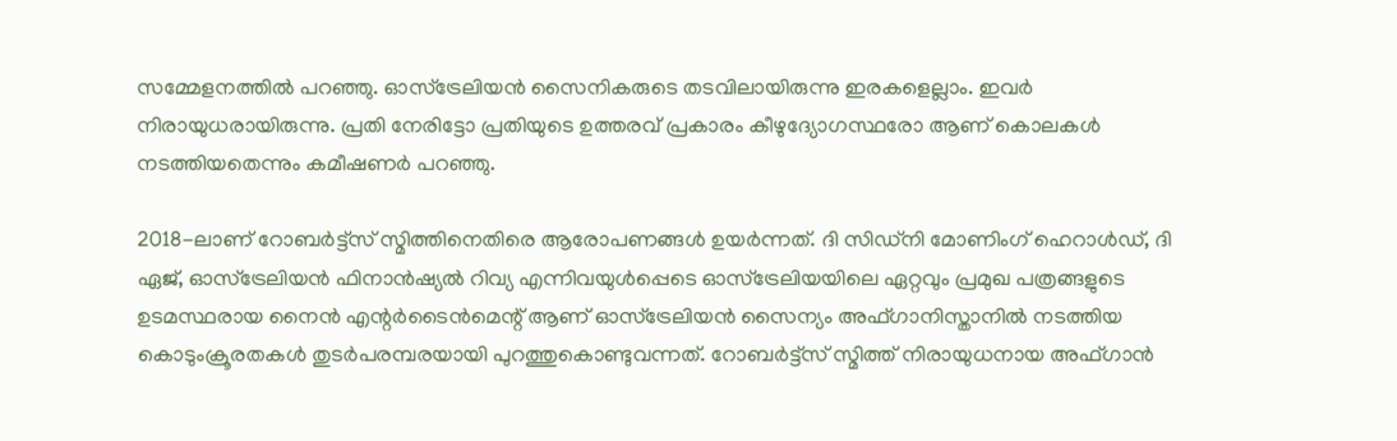സമ്മേളനത്തില്‍ പറഞ്ഞു. ഓസ്‌ട്രേലിയന്‍ സൈനികരുടെ തടവിലായിരുന്നു ഇരകളെല്ലാം. ഇവര്‍ നിരായുധരായിരുന്നു. പ്രതി നേരിട്ടോ പ്രതിയുടെ ഉത്തരവ് പ്രകാരം കീഴുദ്യോഗസ്ഥരോ ആണ് കൊലകള്‍ നടത്തിയതെന്നും കമീഷണര്‍ പറഞ്ഞു.

2018-ലാണ് റോബര്‍ട്ട്‌സ് സ്മിത്തിനെതിരെ ആരോപണങ്ങള്‍ ഉയര്‍ന്നത്. ദി സിഡ്നി മോണിംഗ് ഹെറാള്‍ഡ്, ദി ഏജ്, ഓസ്ട്രേലിയന്‍ ഫിനാന്‍ഷ്യല്‍ റിവ്യ എന്നിവയുള്‍പ്പെടെ ഓസ്‌ട്രേലിയയിലെ ഏറ്റവും പ്രമുഖ പത്രങ്ങളുടെ ഉടമസ്ഥരായ നൈന്‍ എന്റര്‍ടൈന്‍മെന്റ് ആണ് ഓസ്‌ട്രേലിയന്‍ സൈന്യം അഫ്ഗാനിസ്താനില്‍ നടത്തിയ കൊടുംക്രൂരതകള്‍ തുടര്‍പരമ്പരയായി പുറത്തുകൊണ്ടുവന്നത്. റോബര്‍ട്ട്‌സ് സ്മിത്ത് നിരായുധനായ അഫ്ഗാന്‍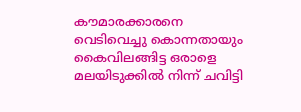കൗമാരക്കാരനെ വെടിവെച്ചു കൊന്നതായും കൈവിലങ്ങിട്ട ഒരാളെ മലയിടുക്കില്‍ നിന്ന് ചവിട്ടി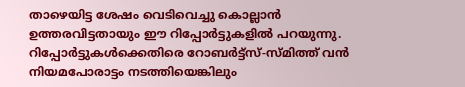താഴെയിട്ട ശേഷം വെടിവെച്ചു കൊല്ലാന്‍ ഉത്തരവിട്ടതായും ഈ റിപ്പോര്‍ട്ടുകളില്‍ പറയുന്നു. റിപ്പോര്‍ട്ടുകള്‍ക്കെതിരെ റോബര്‍ട്ട്‌സ്-സ്മിത്ത് വന്‍ നിയമപോരാട്ടം നടത്തിയെങ്കിലും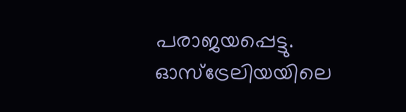പരാജയപ്പെട്ടു. ഓസ്ട്രേലിയയിലെ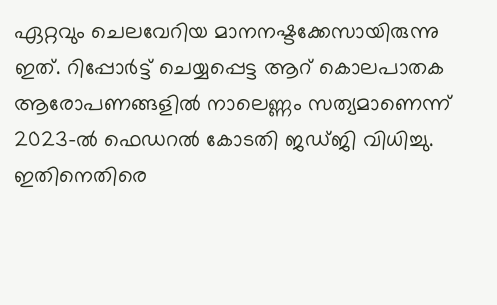ഏറ്റവും ചെലവേറിയ മാനനഷ്ടക്കേസായിരുന്നു ഇത്. റിപ്പോര്‍ട്ട് ചെയ്യപ്പെട്ട ആറ് കൊലപാതക ആരോപണങ്ങളില്‍ നാലെണ്ണം സത്യമാണെന്ന് 2023-ല്‍ ഫെഡറല്‍ കോടതി ജഡ്ജി വിധിച്ചു. ഇതിനെതിരെ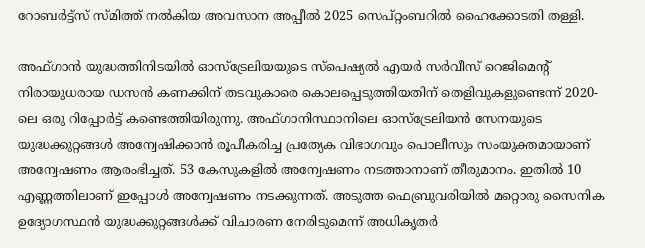റോബര്‍ട്ട്‌സ് സ്മിത്ത് നല്‍കിയ അവസാന അപ്പീല്‍ 2025 സെപ്റ്റംബറില്‍ ഹൈക്കോടതി തള്ളി.

അഫ്ഗാന്‍ യുദ്ധത്തിനിടയില്‍ ഓസ്ട്രേലിയയുടെ സ്‌പെഷ്യല്‍ എയര്‍ സര്‍വീസ് റെജിമെന്റ് നിരായുധരായ ഡസന്‍ കണക്കിന് തടവുകാരെ കൊലപ്പെടുത്തിയതിന് തെളിവുകളുണ്ടെന്ന് 2020-ലെ ഒരു റിപ്പോര്‍ട്ട് കണ്ടെത്തിയിരുന്നു. അഫ്ഗാനിസ്ഥാനിലെ ഓസ്ട്രേലിയന്‍ സേനയുടെ യുദ്ധക്കുറ്റങ്ങള്‍ അന്വേഷിക്കാന്‍ രൂപീകരിച്ച പ്രത്യേക വിഭാഗവും പൊലീസും സംയുക്തമായാണ് അന്വേഷണം ആരംഭിച്ചത്. 53 കേസുകളില്‍ അന്വേഷണം നടത്താനാണ് തീരുമാനം. ഇതില്‍ 10 എണ്ണത്തിലാണ് ഇപ്പോള്‍ അന്വേഷണം നടക്കുന്നത്. അടുത്ത ഫെബ്രുവരിയില്‍ മറ്റൊരു സൈനിക ഉദ്യോഗസ്ഥന്‍ യുദ്ധക്കുറ്റങ്ങള്‍ക്ക് വിചാരണ നേരിടുമെന്ന് അധികൃതര്‍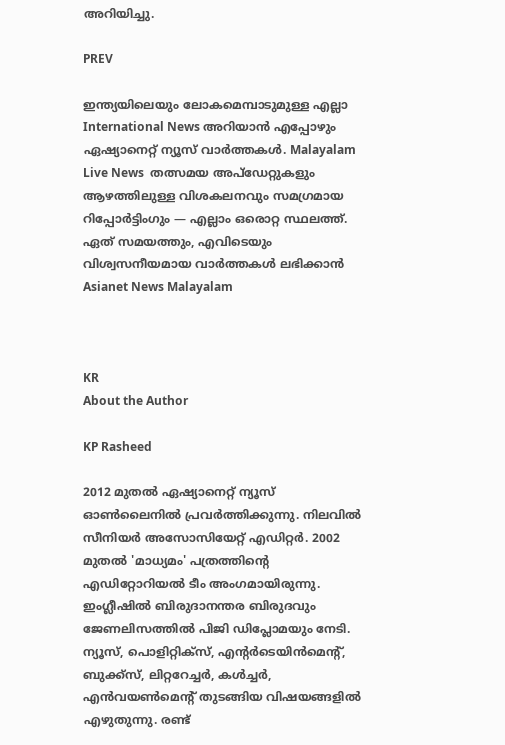അറിയിച്ചു.

PREV

ഇന്ത്യയിലെയും ലോകമെമ്പാടുമുള്ള എല്ലാ International News അറിയാൻ എപ്പോഴും ഏഷ്യാനെറ്റ് ന്യൂസ് വാർത്തകൾ. Malayalam Live News  തത്സമയ അപ്‌ഡേറ്റുകളും ആഴത്തിലുള്ള വിശകലനവും സമഗ്രമായ റിപ്പോർട്ടിംഗും — എല്ലാം ഒരൊറ്റ സ്ഥലത്ത്. ഏത് സമയത്തും, എവിടെയും വിശ്വസനീയമായ വാർത്തകൾ ലഭിക്കാൻ Asianet News Malayalam



KR
About the Author

KP Rasheed

2012 മുതല്‍ ഏഷ്യാനെറ്റ് ന്യൂസ് ഓണ്‍ലൈനില്‍ പ്രവര്‍ത്തിക്കുന്നു. നിലവില്‍ സീനിയര്‍ അസോസിയേറ്റ് എഡിറ്റര്‍. 2002 മുതല്‍ 'മാധ്യമം' പത്രത്തിന്റെ എഡിറ്റോറിയല്‍ ടീം അംഗമായിരുന്നു. ഇംഗ്ലീഷില്‍ ബിരുദാനന്തര ബിരുദവും ജേണലിസത്തില്‍ പിജി ഡിപ്ലോമയും നേടി. ന്യൂസ്, പൊളിറ്റിക്‌സ്, എന്റര്‍ടെയിന്‍മെന്റ്, ബുക്ക്‌സ്, ലിറ്ററേച്ചര്‍, കള്‍ച്ചര്‍, എന്‍വയണ്‍മെന്റ് തുടങ്ങിയ വിഷയങ്ങളില്‍ എഴുതുന്നു. രണ്ട്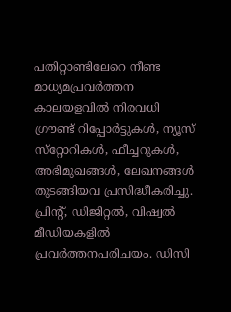പതിറ്റാണ്ടിലേറെ നീണ്ട മാധ്യമപ്രവര്‍ത്തന കാലയളവില്‍ നിരവധി ഗ്രൗണ്ട് റിപ്പോര്‍ട്ടുകള്‍, ന്യൂസ് സ്‌റ്റോറികള്‍, ഫീച്ചറുകള്‍, അഭിമുഖങ്ങള്‍, ലേഖനങ്ങള്‍ തുടങ്ങിയവ പ്രസിദ്ധീകരിച്ചു. പ്രിന്റ്, ഡിജിറ്റല്‍, വിഷ്വല്‍ മീഡിയകളില്‍ പ്രവര്‍ത്തനപരിചയം. ഡിസി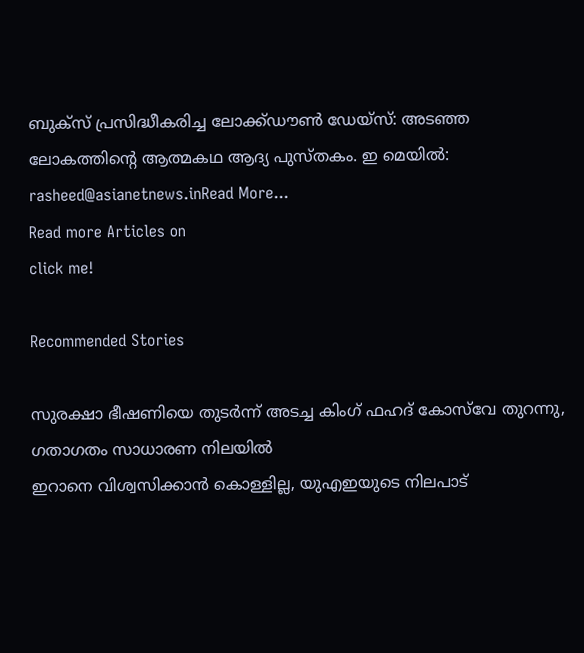ബുക്സ് പ്രസിദ്ധീകരിച്ച ലോക്ക്ഡൗണ്‍ ഡേയ്സ്: അടഞ്ഞ ലോകത്തിന്റെ ആത്മകഥ ആദ്യ പുസ്തകം. ഇ മെയില്‍: rasheed@asianetnews.inRead More...
Read more Articles on
click me!

Recommended Stories

സുരക്ഷാ ഭീഷണിയെ തുടർന്ന് അടച്ച കിംഗ് ഫഹദ് കോസ്‌വേ തുറന്നു, ഗതാഗതം സാധാരണ നിലയിൽ
ഇറാനെ വിശ്വസിക്കാൻ കൊള്ളില്ല, യുഎഇയുടെ നിലപാട്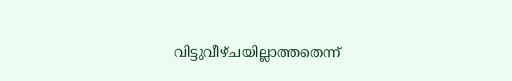വിട്ടുവീഴ്ചയില്ലാത്തതെന്ന്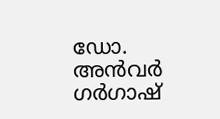ഡോ. അൻവർ ഗർഗാഷ്